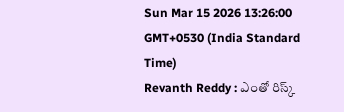Sun Mar 15 2026 13:26:00 GMT+0530 (India Standard Time)
Revanth Reddy : ఎంతో రిస్క్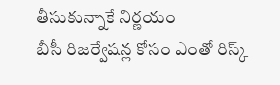తీసుకున్నాకే నిర్ణయం
బీసీ రిజర్వేషన్ల కోసం ఎంతో రిస్క్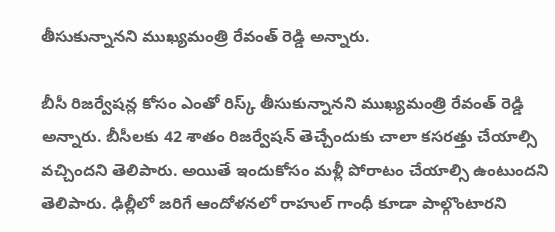తీసుకున్నానని ముఖ్యమంత్రి రేవంత్ రెడ్డి అన్నారు.

బీసీ రిజర్వేషన్ల కోసం ఎంతో రిస్క్ తీసుకున్నానని ముఖ్యమంత్రి రేవంత్ రెడ్డి అన్నారు. బీసీలకు 42 శాతం రిజర్వేషన్ తెచ్చేందుకు చాలా కసరత్తు చేయాల్సి వచ్చిందని తెలిపారు. అయితే ఇందుకోసం మళ్లీ పోరాటం చేయాల్సి ఉంటుందని తెలిపారు. ఢిల్లీలో జరిగే ఆందోళనలో రాహుల్ గాంధీ కూడా పాల్గొంటారని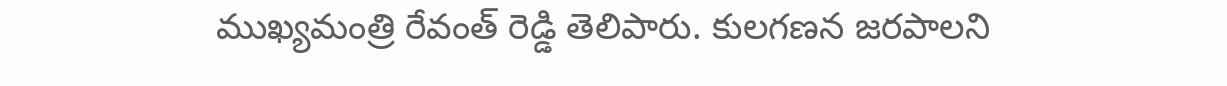ముఖ్యమంత్రి రేవంత్ రెడ్డి తెలిపారు. కులగణన జరపాలని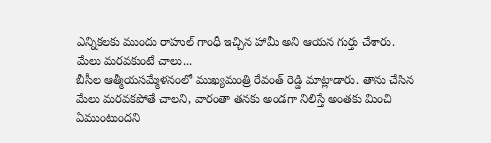ఎన్నికలకు ముందు రాహుల్ గాంధీ ఇచ్చిన హామీ అని ఆయన గుర్తు చేశారు.
మేలు మరవకుంటే చాలు...
బీసీల ఆత్మీయసమ్మేళనంలో ముఖ్యమంత్రి రేవంత్ రెడ్డి మాట్లాడారు. తాను చేసిన మేలు మరవకపోతే చాలని, వారంతా తనకు అండగా నిలిస్తే అంతకు మించి ఏముంటుందని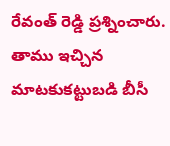రేవంత్ రెడ్డి ప్రశ్నించారు. తాము ఇచ్చిన మాటకుకట్టుబడి బీసీ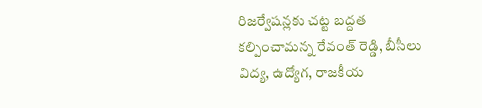రిజర్వేషన్లకు చట్ట బద్దత కల్పించామన్న రేవంత్ రెడ్డి, బీసీలు విద్య, ఉద్యోగ, రాజకీయ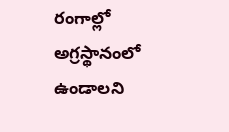రంగాల్లో అగ్రస్థానంలో ఉండాలని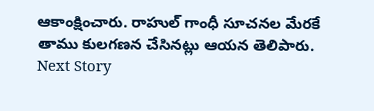ఆకాంక్షించారు. రాహుల్ గాంధీ సూచనల మేరకే తాము కులగణన చేసినట్లు ఆయన తెలిపారు.
Next Story